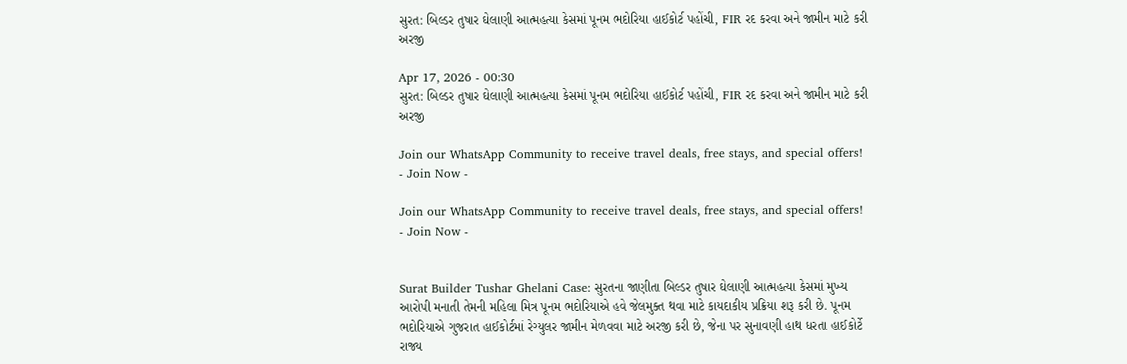સુરત: બિલ્ડર તુષાર ઘેલાણી આત્મહત્યા કેસમાં પૂનમ ભદોરિયા હાઈકોર્ટ પહોંચી, FIR રદ કરવા અને જામીન માટે કરી અરજી

Apr 17, 2026 - 00:30
સુરત: બિલ્ડર તુષાર ઘેલાણી આત્મહત્યા કેસમાં પૂનમ ભદોરિયા હાઈકોર્ટ પહોંચી, FIR રદ કરવા અને જામીન માટે કરી અરજી

Join our WhatsApp Community to receive travel deals, free stays, and special offers!
- Join Now -

Join our WhatsApp Community to receive travel deals, free stays, and special offers!
- Join Now -


Surat Builder Tushar Ghelani Case: સુરતના જાણીતા બિલ્ડર તુષાર ઘેલાણી આત્મહત્યા કેસમાં મુખ્ય આરોપી મનાતી તેમની મહિલા મિત્ર પૂનમ ભદોરિયાએ હવે જેલમુક્ત થવા માટે કાયદાકીય પ્રક્રિયા શરૂ કરી છે. પૂનમ ભદોરિયાએ ગુજરાત હાઈકોર્ટમાં રેગ્યુલર જામીન મેળવવા માટે અરજી કરી છે, જેના પર સુનાવણી હાથ ધરતા હાઈકોર્ટે રાજ્ય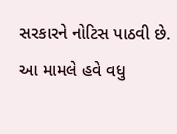સરકારને નોટિસ પાઠવી છે. આ મામલે હવે વધુ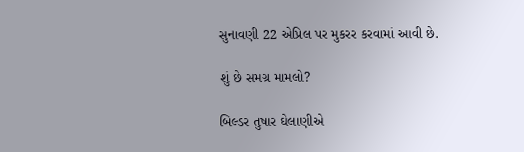સુનાવણી 22 એપ્રિલ પર મુકરર કરવામાં આવી છે.

શું છે સમગ્ર મામલો?

બિલ્ડર તુષાર ઘેલાણીએ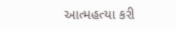આત્મહત્યા કરી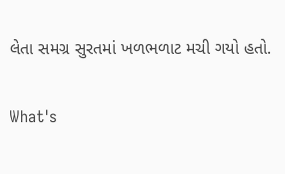લેતા સમગ્ર સુરતમાં ખળભળાટ મચી ગયો હતો.

What's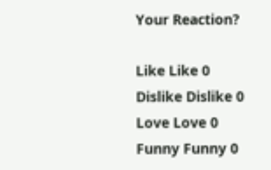Your Reaction?

Like Like 0
Dislike Dislike 0
Love Love 0
Funny Funny 0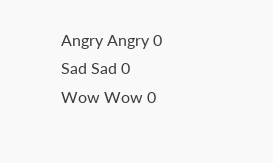Angry Angry 0
Sad Sad 0
Wow Wow 0